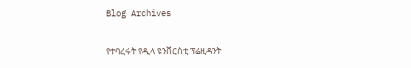Blog Archives

የተባረሩት የዲላ ዩንቨርስቲ ፕሬዚዳንት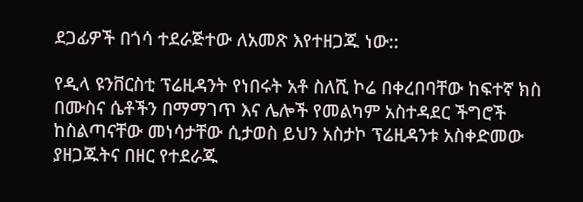ደጋፊዎች በጎሳ ተደራጅተው ለአመጽ እየተዘጋጁ ነው::

የዲላ ዩንቨርስቲ ፕሬዚዳንት የነበሩት አቶ ስለሺ ኮሬ በቀረበባቸው ከፍተኛ ክስ በሙስና ሴቶችን በማማገጥ እና ሌሎች የመልካም አስተዳደር ችግሮች ከስልጣናቸው መነሳታቸው ሲታወስ ይህን አስታኮ ፕሬዚዳንቱ አስቀድመው ያዘጋጁትና በዘር የተደራጁ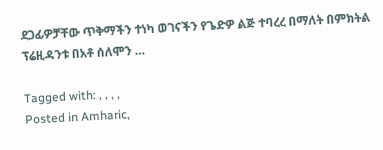ደጋፊዎቻቸው ጥቅማችን ተነካ ወገናችን የጌድዎ ልጅ ተባረረ በማለት በምክትል ፕሬዚዳንቱ በአቶ ሰለሞን …

Tagged with: , , , ,
Posted in Amharic,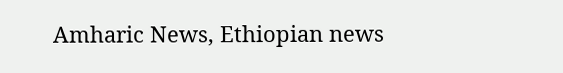Amharic News, Ethiopian news